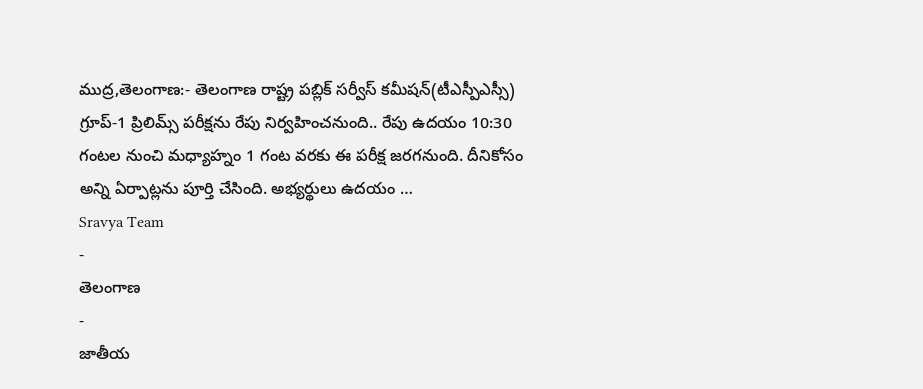ముద్ర,తెలంగాణ:- తెలంగాణ రాష్ట్ర పబ్లిక్ సర్వీస్ కమీషన్(టీఎస్పీఎస్సీ) గ్రూప్-1 ప్రిలిమ్స్ పరీక్షను రేపు నిర్వహించనుంది.. రేపు ఉదయం 10:30 గంటల నుంచి మధ్యాహ్నం 1 గంట వరకు ఈ పరీక్ష జరగనుంది. దీనికోసం అన్ని ఏర్పాట్లను పూర్తి చేసింది. అభ్యర్థులు ఉదయం …
Sravya Team
-
తెలంగాణ
-
జాతీయ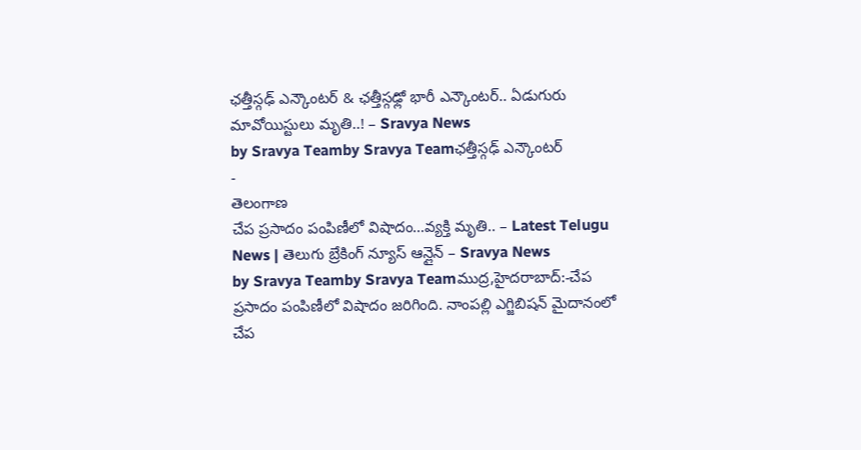ఛత్తీస్గఢ్ ఎన్కౌంటర్ & ఛత్తీస్గఢ్లో భారీ ఎన్కౌంటర్.. ఏడుగురు మావోయిస్టులు మృతి..! – Sravya News
by Sravya Teamby Sravya Teamఛత్తీస్గఢ్ ఎన్కౌంటర్
-
తెలంగాణ
చేప ప్రసాదం పంపిణీలో విషాదం…వ్యక్తి మృతి.. – Latest Telugu News | తెలుగు బ్రేకింగ్ న్యూస్ ఆన్లైన్ – Sravya News
by Sravya Teamby Sravya Teamముద్ర,హైదరాబాద్:-చేప ప్రసాదం పంపిణీలో విషాదం జరిగింది. నాంపల్లి ఎగ్జిబిషన్ మైదానంలో చేప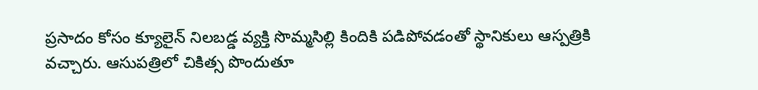ప్రసాదం కోసం క్యూలైన్ నిలబడ్డ వ్యక్తి సొమ్మసిల్లి కిందికి పడిపోవడంతో స్థానికులు ఆస్పత్రికి వచ్చారు. ఆసుపత్రిలో చికిత్స పొందుతూ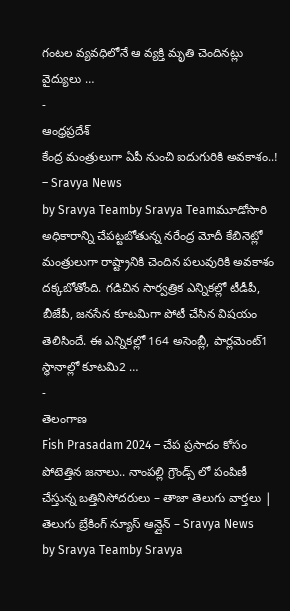గంటల వ్యవధిలోనే ఆ వ్యక్తి మృతి చెందినట్లు వైద్యులు …
-
ఆంధ్రప్రదేశ్
కేంద్ర మంత్రులుగా ఏపీ నుంచి ఐదుగురికి అవకాశం..! – Sravya News
by Sravya Teamby Sravya Teamమూడోసారి అధికారాన్ని చేపట్టబోతున్న నరేంద్ర మోదీ కేబినెట్లో మంత్రులుగా రాష్ట్రానికి చెందిన పలువురికి అవకాశం దక్కబోతోంది. గడిచిన సార్వత్రిక ఎన్నికల్లో టీడీపీ, బీజేపీ, జనసేన కూటమిగా పోటీ చేసిన విషయం తెలిసిందే. ఈ ఎన్నికల్లో 164 అసెంబ్లీ, పార్లమెంట్1 స్థానాల్లో కూటమి2 …
-
తెలంగాణ
Fish Prasadam 2024 – చేప ప్రసాదం కోసం పోటెత్తిన జనాలు.. నాంపల్లి గ్రౌండ్స్ లో పంపిణీ చేస్తున్న బత్తినిసోదరులు – తాజా తెలుగు వార్తలు | తెలుగు బ్రేకింగ్ న్యూస్ ఆన్లైన్ – Sravya News
by Sravya Teamby Sravya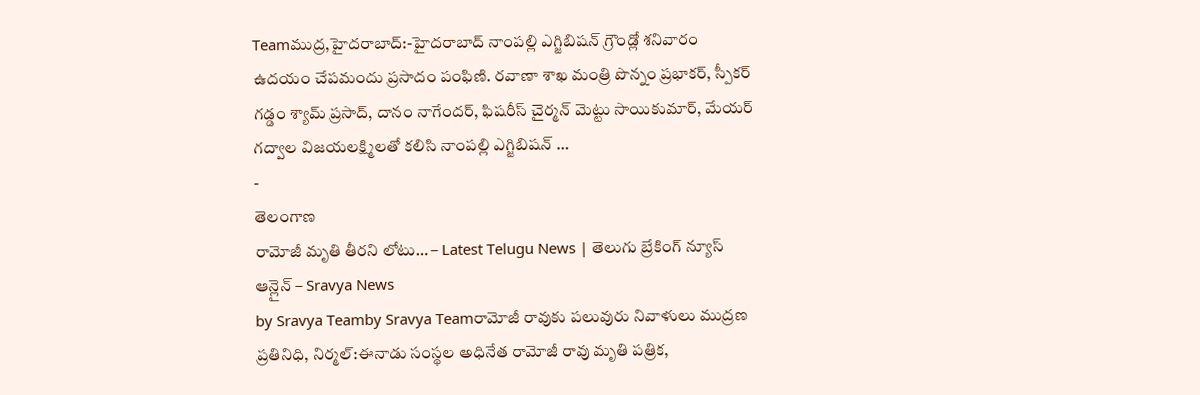Teamముద్ర,హైదరాబాద్:-హైదరాబాద్ నాంపల్లి ఎగ్జిబిషన్ గ్రౌండ్లో శనివారం ఉదయం చేపమందు ప్రసాదం పంఫిణి. రవాణా శాఖ మంత్రి పొన్నం ప్రభాకర్, స్పీకర్ గడ్డం శ్యామ్ ప్రసాద్, దానం నాగేందర్, ఫిషరీస్ చైర్మన్ మెట్టు సాయికుమార్, మేయర్ గద్వాల విజయలక్ష్మిలతో కలిసి నాంపల్లి ఎగ్జిబిషన్ …
-
తెలంగాణ
రామోజీ మృతి తీరని లోటు… – Latest Telugu News | తెలుగు బ్రేకింగ్ న్యూస్ ఆన్లైన్ – Sravya News
by Sravya Teamby Sravya Teamరామోజీ రావుకు పలువురు నివాళులు ముద్రణ ప్రతినిధి, నిర్మల్:ఈనాడు సంస్థల అధినేత రామోజీ రావు మృతి పత్రిక,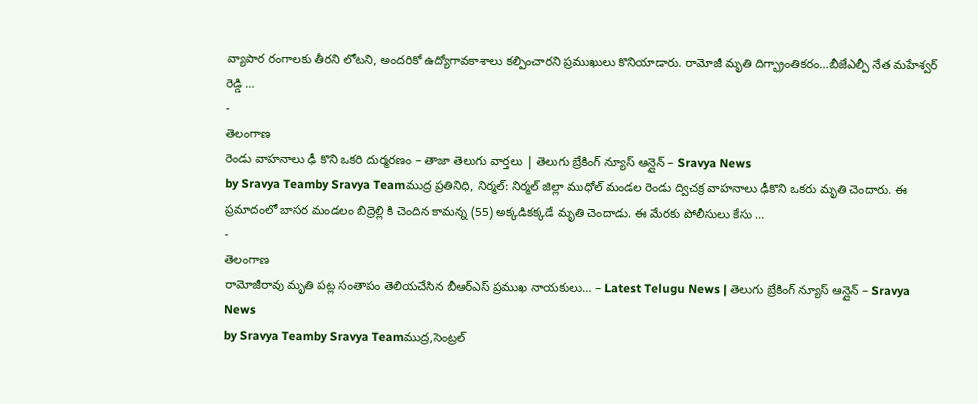వ్యాపార రంగాలకు తీరని లోటని, అందరికో ఉద్యోగావకాశాలు కల్పించారని ప్రముఖులు కొనియాడారు. రామోజీ మృతి దిగ్భ్రాంతికరం…బీజేఎల్పీ నేత మహేశ్వర్ రెడ్డి …
-
తెలంగాణ
రెండు వాహనాలు ఢీ కొని ఒకరి దుర్మరణం – తాజా తెలుగు వార్తలు | తెలుగు బ్రేకింగ్ న్యూస్ ఆన్లైన్ – Sravya News
by Sravya Teamby Sravya Teamముద్ర ప్రతినిధి, నిర్మల్: నిర్మల్ జిల్లా ముధోల్ మండల రెండు ద్విచక్ర వాహనాలు ఢీకొని ఒకరు మృతి చెందారు. ఈ ప్రమాదంలో బాసర మండలం బిద్రెల్లి కి చెందిన కామన్న (55) అక్కడికక్కడే మృతి చెందాడు. ఈ మేరకు పోలీసులు కేసు …
-
తెలంగాణ
రామోజీరావు మృతి పట్ల సంతాపం తెలియచేసిన బీఆర్ఎస్ ప్రముఖ నాయకులు… – Latest Telugu News | తెలుగు బ్రేకింగ్ న్యూస్ ఆన్లైన్ – Sravya News
by Sravya Teamby Sravya Teamముద్ర,సెంట్రల్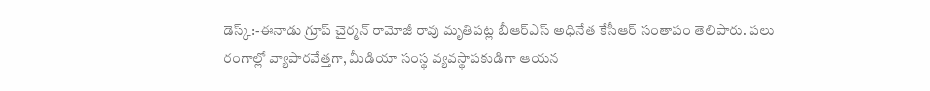డెస్క్:-ఈనాడు గ్రూప్ చైర్మన్ రామోజీ రావు మృతిపట్ల బీఆర్ఎస్ అధినేత కేసీఆర్ సంతాపం తెలిపారు. పలు రంగాల్లో వ్యాపారవేత్తగా, మీడియా సంస్థ వ్యవస్థాపకుడిగా ఆయన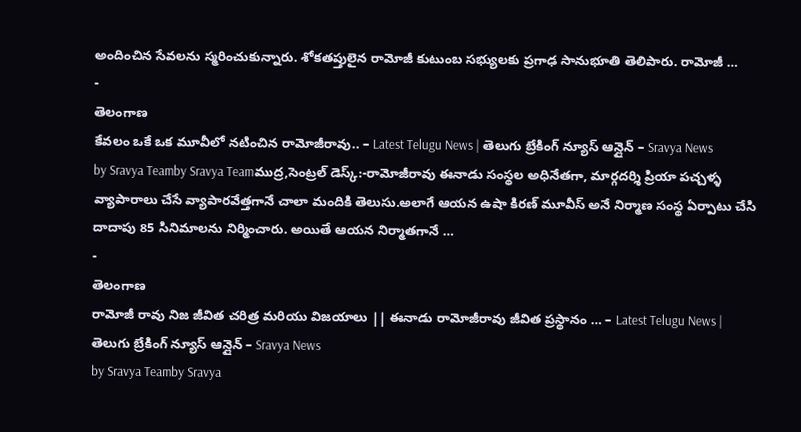అందించిన సేవలను స్మరించుకున్నారు. శోకతప్తులైన రామోజీ కుటుంబ సభ్యులకు ప్రగాఢ సానుభూతి తెలిపారు. రామోజీ …
-
తెలంగాణ
కేవలం ఒకే ఒక మూవీలో నటించిన రామోజీరావు.. – Latest Telugu News | తెలుగు బ్రేకింగ్ న్యూస్ ఆన్లైన్ – Sravya News
by Sravya Teamby Sravya Teamముద్ర,సెంట్రల్ డెస్క్:-రామోజీరావు ఈనాడు సంస్థల అధినేతగా, మార్గదర్శి ప్రియా పచ్చళ్ళ వ్యాపారాలు చేసే వ్యాపారవేత్తగానే చాలా మందికి తెలుసు.అలాగే ఆయన ఉషా కిరణ్ మూవీస్ అనే నిర్మాణ సంస్థ ఏర్పాటు చేసి దాదాపు 85 సినిమాలను నిర్మించారు. అయితే ఆయన నిర్మాతగానే …
-
తెలంగాణ
రామోజీ రావు నిజ జీవిత చరిత్ర మరియు విజయాలు || ఈనాడు రామోజీరావు జీవిత ప్రస్థానం … – Latest Telugu News | తెలుగు బ్రేకింగ్ న్యూస్ ఆన్లైన్ – Sravya News
by Sravya Teamby Sravya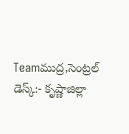Teamముద్ర,సెంట్రల్ డెస్క్:- కృష్ణాజిల్లా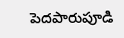పెదపారుపూడి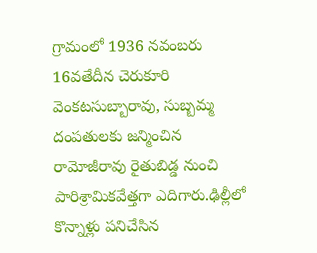గ్రామంలో 1936 నవంబరు 16వతేదీన చెరుకూరి వెంకటసుబ్బారావు, సుబ్బమ్మ దంపతులకు జన్మించిన రామోజీరావు రైతుబిడ్డ నుంచి పారిశ్రామికవేత్తగా ఎదిగారు.ఢిల్లీలో కొన్నాళ్లు పనిచేసిన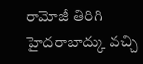రామోజీ తిరిగి హైదరాబాద్కు వచ్చి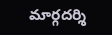మార్గదర్శి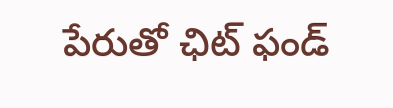పేరుతో ఛిట్ ఫండ్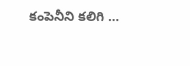కంపెనీని కలిగి …